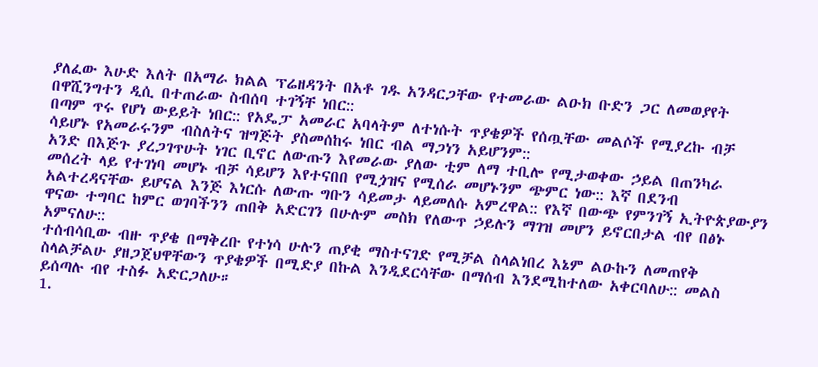ያለፈው እሁድ እለት በአማራ ክልል ፕሬዘዳንት በአቶ ገዱ አንዳርጋቸው የተመራው ልዑክ ቡድን ጋር ለመወያየት በዋሺንግተን ዲሲ በተጠራው ስብሰባ ተገኝቸ ነበር::
በጣም ጥሩ የሆነ ውይይት ነበር:: የአዴፓ አመራር አባላትም ለተነሱት ጥያቄዎች የሰጧቸው መልሶች የሚያረኩ ብቻ ሳይሆኑ የአመራሩንም ብስለትና ዝግጅት ያስመሰከሩ ነበር ብል ማጋነን አይሆንም::
አንድ በእጅጉ ያረጋገጥሁት ነገር ቢኖር ለውጡን እየመራው ያለው ቲም ለማ ተቢሎ የሚታወቀው ኃይል በጠንካራ መሰረት ላይ የተገነባ መሆኑ ብቻ ሳይሆን እየተናበበ የሚጏዝና የሚሰራ መሆኑንም ጭምር ነው:: እኛ በደንብ አልተረዳናቸው ይሆናል እንጅ እነርሱ ለውጡ ግቡን ሳይመታ ላይመለሱ አምረዋል:: የእኛ በውጭ የምንገኝ ኢትዮጵያውያን ዋናው ተግባር ከምር ወገባችንን ጠበቅ አድርገን በሁሉም መስክ የለውጥ ኃይሉን ማገዝ መሆን ይኖርበታል ብየ በፅኑ አምናለሁ::
ተሰብሳቢው ብዙ ጥያቄ በማቅረቡ የተነሳ ሁሉን ጠያቂ ማስተናገድ የሚቻል ስላልነበረ እኔም ልዑኩን ለመጠየቅ ስላልቻልሁ ያዘጋጀህዋቸውን ጥያቄዎች በሚድያ በኩል እንዲደርሳቸው በማሰብ እንደሚከተለው አቀርባለሁ:: መልስ ይሰጣሉ ብየ ተስፉ አድርጋለሁ።
1.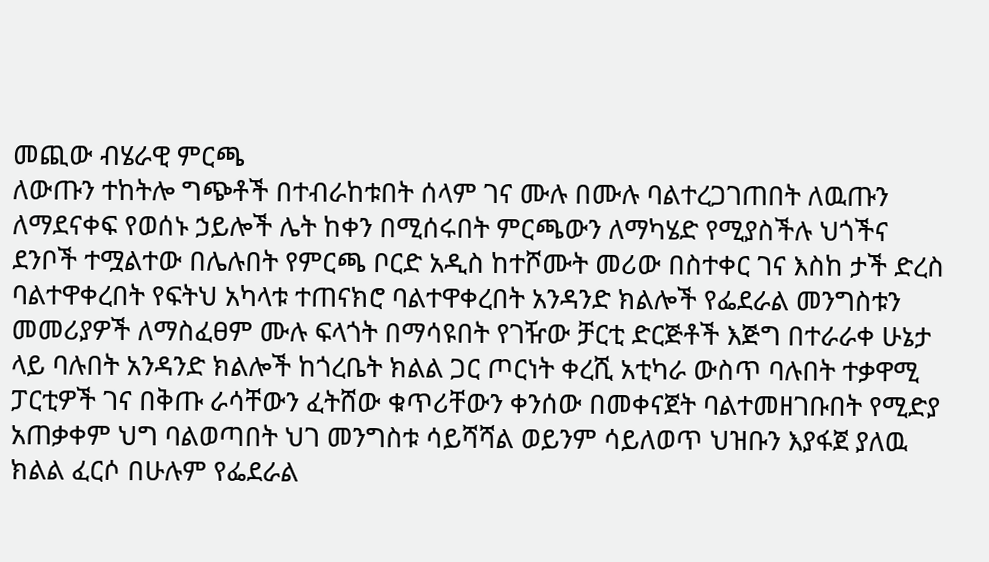መጪው ብሄራዊ ምርጫ
ለውጡን ተከትሎ ግጭቶች በተብራከቱበት ሰላም ገና ሙሉ በሙሉ ባልተረጋገጠበት ለዉጡን ለማደናቀፍ የወሰኑ ኃይሎች ሌት ከቀን በሚሰሩበት ምርጫውን ለማካሄድ የሚያስችሉ ህጎችና ደንቦች ተሟልተው በሌሉበት የምርጫ ቦርድ አዲስ ከተሾሙት መሪው በስተቀር ገና እስከ ታች ድረስ ባልተዋቀረበት የፍትህ አካላቱ ተጠናክሮ ባልተዋቀረበት አንዳንድ ክልሎች የፌደራል መንግስቱን መመሪያዎች ለማስፈፀም ሙሉ ፍላጎት በማሳዩበት የገዥው ቻርቲ ድርጅቶች እጅግ በተራራቀ ሁኔታ ላይ ባሉበት አንዳንድ ክልሎች ከጎረቤት ክልል ጋር ጦርነት ቀረሺ አቲካራ ውስጥ ባሉበት ተቃዋሚ ፓርቲዎች ገና በቅጡ ራሳቸውን ፈትሸው ቁጥሪቸውን ቀንሰው በመቀናጀት ባልተመዘገቡበት የሚድያ አጠቃቀም ህግ ባልወጣበት ህገ መንግስቱ ሳይሻሻል ወይንም ሳይለወጥ ህዝቡን እያፋጀ ያለዉ ክልል ፈርሶ በሁሉም የፌደራል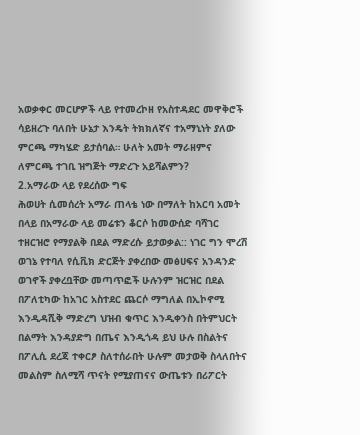አወቃቀር መርሆዎች ላይ የተመረኮዘ የአስተዳደር መዋቅሮች ሳይዘረጉ ባለበት ሁኔታ እንዴት ትክክለኛና ተአማኒነት ያለው ምርጫ ማካሄድ ይታሰባል። ሁለት አመት ማራዘምና ለምርጫ ተገቢ ዝግጅት ማድረጉ አይሻልምን?
2.አማራው ላይ የደረሰው ግፍ
ሕወሀት ሲመሰረት አማራ ጠላቴ ነው በማለት ከአርባ አመት በላይ በአማራው ላይ መሬቱን ቆርሶ ከመውሰድ ባሻገር ተዘርዝሮ የማያልቅ በደል ማድረሱ ይታወቃል:: ነገር ግን ሞረሽ ወገኔ የተባለ የሲቪክ ድርጅት ያቀረበው መፅሀፍና አንዳንድ ወገኖች ያቀረቧቸው መጣጥፎች ሁሉንም ዝርዝር በደል በፖለቲካው ከአገር አስተደር ጨርሶ ማግለል በኢኮኖሚ እንዲዳሺቅ ማድረግ ህዝብ ቁጥር እንዲቀንስ በትምህርት በልማት እንዳያድግ በጤና እንዲጎዳ ይህ ሁሉ በስልትና በፖሊሲ ደረጃ ተቀርፆ ስለተሰራበት ሁሉም መታወቅ ስላለበትና መልስም ስለሚሻ ጥናት የሚያጠናና ውጤቱን በሪፖርት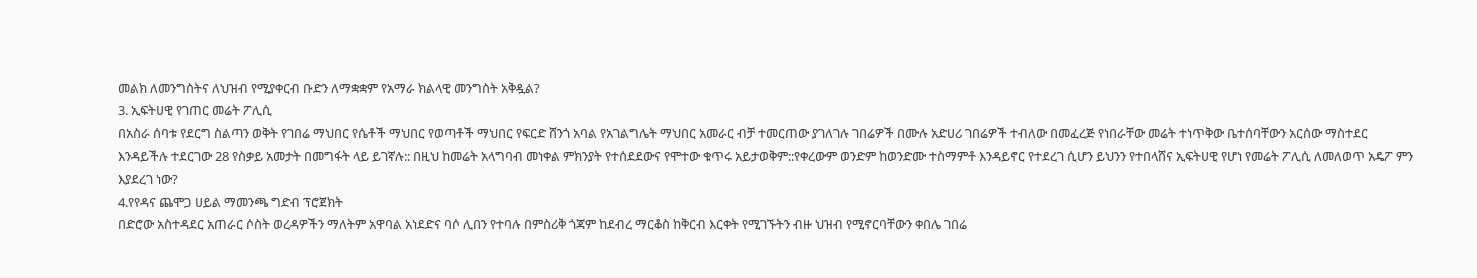መልክ ለመንግስትና ለህዝብ የሚያቀርብ ቡድን ለማቋቋም የአማራ ክልላዊ መንግስት አቅዷል?
3. ኢፍትሀዊ የገጠር መሬት ፖሊሲ
በአስራ ሰባቱ የደርግ ስልጣን ወቅት የገበሬ ማህበር የሴቶች ማህበር የወጣቶች ማህበር የፍርድ ሸንጎ አባል የአገልግሌት ማህበር አመራር ብቻ ተመርጠው ያገለገሉ ገበሬዎች በሙሉ አድሀሪ ገበሬዎች ተብለው በመፈረጅ የነበራቸው መሬት ተነጥቅው ቤተሰባቸውን አርሰው ማስተደር እንዳይችሉ ተደርገው 28 የስቃይ አመታት በመግፋት ላይ ይገኛሉ:: በዚህ ከመሬት አላግባብ መነቀል ምክንያት የተሰደደውና የሞተው ቁጥሩ አይታወቅም::የቀረውም ወንድም ከወንድሙ ተስማምቶ እንዳይኖር የተደረገ ሲሆን ይህንን የተበላሸና ኢፍትሀዊ የሆነ የመሬት ፖሊሲ ለመለወጥ አዴፖ ምን እያደረገ ነው?
4.የየዳና ጨሞጋ ሀይል ማመንጫ ግድብ ፕሮጀክት
በድሮው አስተዳደር አጠራር ሶስት ወረዳዎችን ማለትም አዋባል አነደድና ባሶ ሊበን የተባሉ በምስሪቅ ጎጃም ከደብረ ማርቆስ ከቅርብ እርቀት የሚገኙትን ብዙ ህዝብ የሚኖርባቸውን ቀበሌ ገበሬ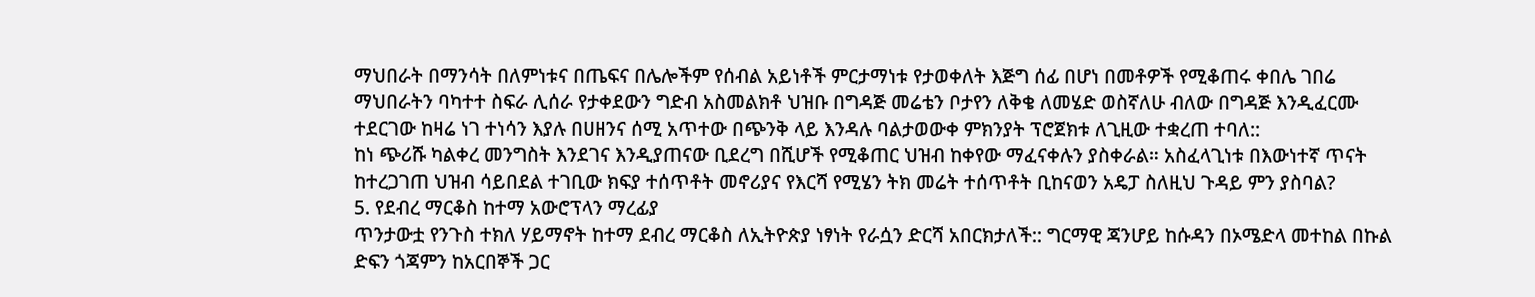ማህበራት በማንሳት በለምነቱና በጤፍና በሌሎችም የሰብል አይነቶች ምርታማነቱ የታወቀለት እጅግ ሰፊ በሆነ በመቶዎች የሚቆጠሩ ቀበሌ ገበሬ ማህበራትን ባካተተ ስፍራ ሊሰራ የታቀደውን ግድብ አስመልክቶ ህዝቡ በግዳጅ መሬቴን ቦታየን ለቅቄ ለመሄድ ወስኛለሁ ብለው በግዳጅ እንዲፈርሙ ተደርገው ከዛሬ ነገ ተነሳን እያሉ በሀዘንና ሰሚ አጥተው በጭንቅ ላይ እንዳሉ ባልታወውቀ ምክንያት ፕሮጀክቱ ለጊዚው ተቋረጠ ተባለ::
ከነ ጭሪሹ ካልቀረ መንግስት እንደገና እንዲያጠናው ቢደረግ በሺሆች የሚቆጠር ህዝብ ከቀየው ማፈናቀሉን ያስቀራል። አስፈላጊነቱ በእውነተኛ ጥናት ከተረጋገጠ ህዝብ ሳይበደል ተገቢው ክፍያ ተሰጥቶት መኖሪያና የእርሻ የሚሄን ትክ መሬት ተሰጥቶት ቢከናወን አዴፓ ስለዚህ ጉዳይ ምን ያስባል?
5. የደብረ ማርቆስ ከተማ አውሮፕላን ማረፊያ
ጥንታውቷ የንጉስ ተክለ ሃይማኖት ከተማ ደብረ ማርቆስ ለኢትዮጵያ ነፃነት የራሷን ድርሻ አበርክታለች:: ግርማዊ ጃንሆይ ከሱዳን በኦሜድላ መተከል በኩል ድፍን ጎጃምን ከአርበኞች ጋር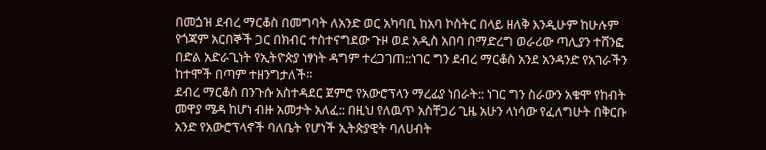በመጏዝ ደብረ ማርቆስ በመግባት ለአንድ ወር አካባቢ ከአባ ኮስትር በላይ ዘለቅ እንዲሁም ከሁሉም የጎጃም አርበኞች ጋር በክብር ተስተናግደው ጉዞ ወደ አዲስ አበባ በማድረግ ወራሪው ጣሊያን ተሸንፎ በድል አድራጊነት የኢትዮጵያ ነፃነት ዳግም ተረጋገጠ::ነገር ግን ደብረ ማርቆስ አንደ አንዳንድ የአገራችን ከተሞች በጣም ተዘንግታለች።
ደብረ ማርቆስ በንጉሱ አስተዳደር ጀምሮ የአውሮፕላን ማረፊያ ነበራት:: ነገር ግን ስራውን አቁሞ የከብት መዋያ ሜዳ ከሆነ ብዙ አመታት አለፈ:: በዚህ የለዉጥ አስቸጋሪ ጊዜ አሁን ላነሳው የፈለግሁት በቅርቡ አንድ የአውሮፕላኖች ባለቤት የሆነች ኢትጵያዊት ባለሀብት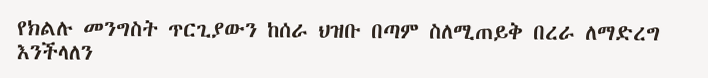የክልሉ መንግስት ጥርጊያውን ከሰራ ህዝቡ በጣም ስለሚጠይቅ በረራ ለማድረግ እንችላለን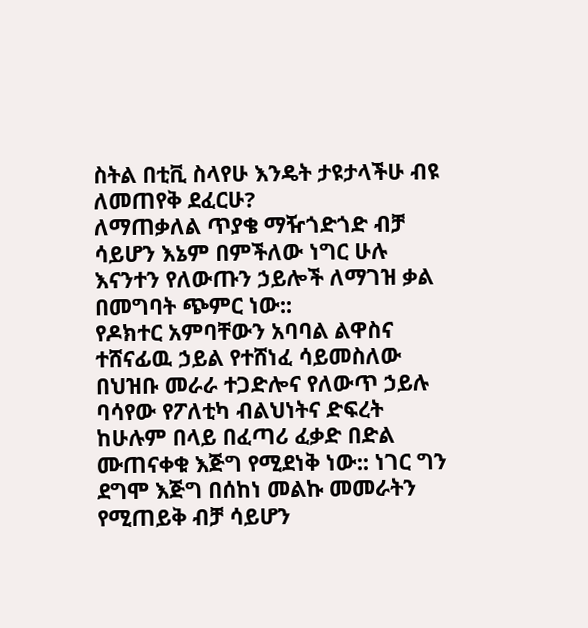ስትል በቲቪ ስላየሁ እንዴት ታዩታላችሁ ብዩ ለመጠየቅ ደፈርሁ?
ለማጠቃለል ጥያቄ ማዥጎድጎድ ብቻ ሳይሆን እኔም በምችለው ነግር ሁሉ እናንተን የለውጡን ኃይሎች ለማገዝ ቃል በመግባት ጭምር ነው::
የዶክተር አምባቸውን አባባል ልዋስና ተሸናፊዉ ኃይል የተሸነፈ ሳይመስለው በህዝቡ መራራ ተጋድሎና የለውጥ ኃይሉ ባሳየው የፖለቲካ ብልህነትና ድፍረት ከሁሉም በላይ በፈጣሪ ፈቃድ በድል ሙጠናቀቁ እጅግ የሚደነቅ ነው:: ነገር ግን ደግሞ እጅግ በሰከነ መልኩ መመራትን የሚጠይቅ ብቻ ሳይሆን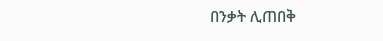በንቃት ሊጠበቅ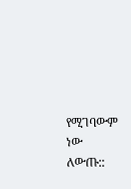የሚገባውም ነው ለውጡ::